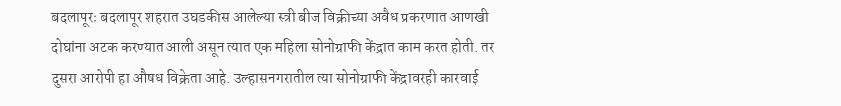बदलापूरः बदलापूर शहरात उघडकीस आलेल्या स्त्री बीज विक्रीच्या अवैध प्रकरणात आणखी दोघांना अटक करण्यात आली असून त्यात एक महिला सोनोग्राफी केंद्रात काम करत होती. तर दुसरा आरोपी हा औषध विक्रेता आहे. उल्हासनगरातील त्या सोनोग्राफी केंद्रावरही कारवाई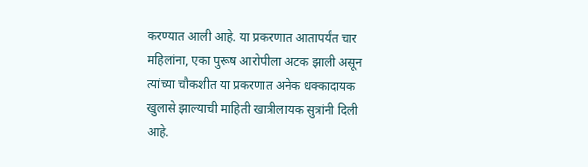करण्यात आली आहे. या प्रकरणात आतापर्यंत चार महिलांना, एका पुरूष आरोपीला अटक झाली असून त्यांच्या चौकशीत या प्रकरणात अनेक धक्कादायक खुलासे झाल्याची माहिती खात्रीलायक सुत्रांनी दिली आहे.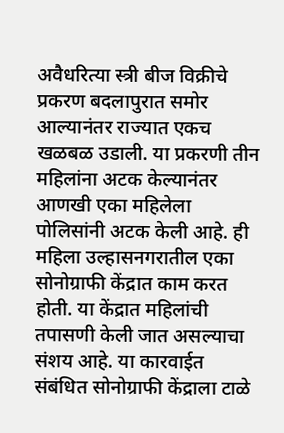अवैधरित्या स्त्री बीज विक्रीचे प्रकरण बदलापुरात समोर आल्यानंतर राज्यात एकच खळबळ उडाली. या प्रकरणी तीन महिलांना अटक केल्यानंतर आणखी एका महिलेला पोलिसांनी अटक केली आहे. ही महिला उल्हासनगरातील एका सोनोग्राफी केंद्रात काम करत होती. या केंद्रात महिलांची तपासणी केली जात असल्याचा संशय आहे. या कारवाईत संबंधित सोनोग्राफी केंद्राला टाळे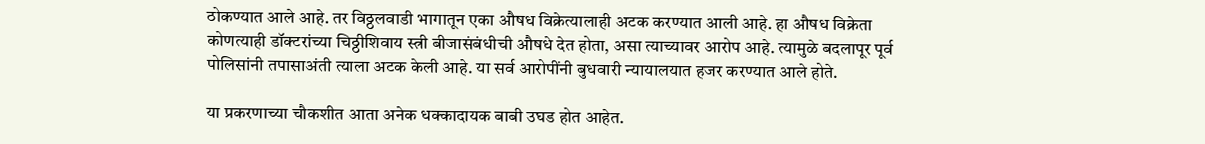ठोकण्यात आले आहे. तर विठ्ठलवाडी भागातून एका औषध विक्रेत्यालाही अटक करण्यात आली आहे. हा औषध विक्रेता कोणत्याही डॉक्टरांच्या चिठ्ठीशिवाय स्त्री बीजासंबंधीची औषधे देत होता, असा त्याच्यावर आरोप आहे. त्यामुळे बदलापूर पूर्व पोलिसांनी तपासाअंती त्याला अटक केली आहे. या सर्व आरोपींनी बुधवारी न्यायालयात हजर करण्यात आले होते.

या प्रकरणाच्या चौकशीत आता अनेक धक्कादायक बाबी उघड होत आहेत.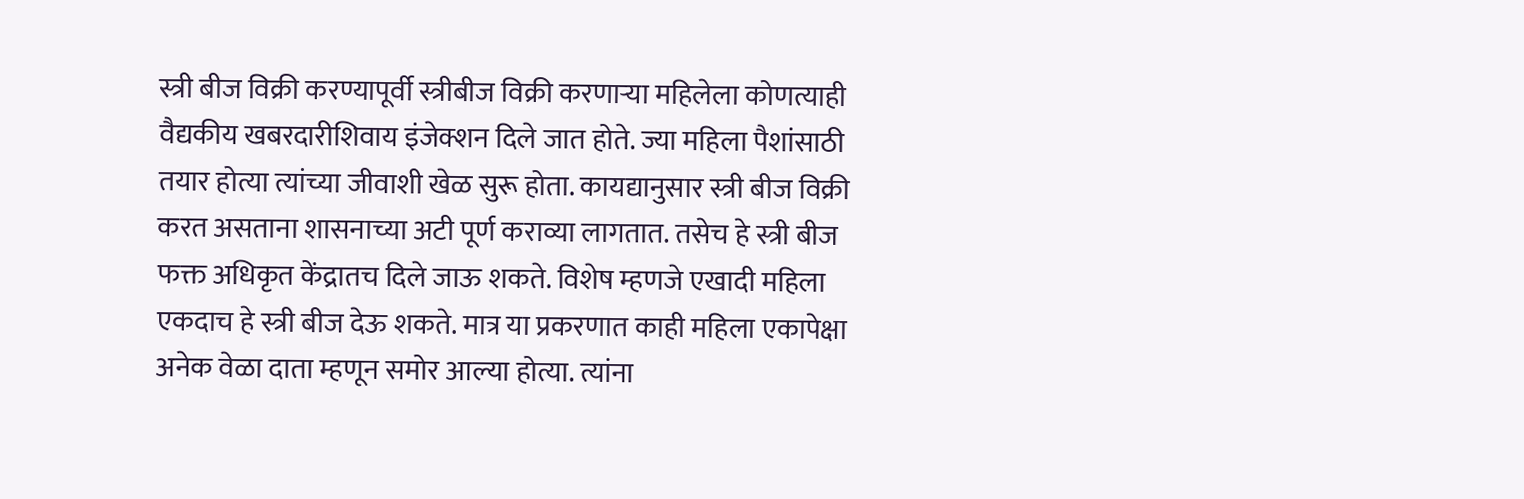स्त्री बीज विक्री करण्यापूर्वी स्त्रीबीज विक्री करणाऱ्या महिलेला कोणत्याही वैद्यकीय खबरदारीशिवाय इंजेक्शन दिले जात होते. ज्या महिला पैशांसाठी तयार होत्या त्यांच्या जीवाशी खेळ सुरू होता. कायद्यानुसार स्त्री बीज विक्री करत असताना शासनाच्या अटी पूर्ण कराव्या लागतात. तसेच हे स्त्री बीज फक्त अधिकृत केंद्रातच दिले जाऊ शकते. विशेष म्हणजे एखादी महिला एकदाच हे स्त्री बीज देऊ शकते. मात्र या प्रकरणात काही महिला एकापेक्षा अनेक वेळा दाता म्हणून समोर आल्या होत्या. त्यांना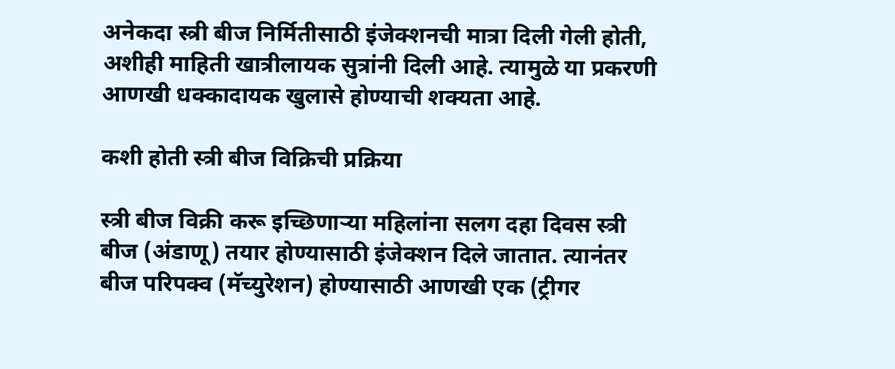अनेकदा स्त्री बीज निर्मितीसाठी इंजेक्शनची मात्रा दिली गेली होती, अशीही माहिती खात्रीलायक सुत्रांनी दिली आहे. त्यामुळे या प्रकरणी आणखी धक्कादायक खुलासे होण्याची शक्यता आहे.

कशी होती स्त्री बीज विक्रिची प्रक्रिया

स्त्री बीज विक्री करू इच्छिणाऱ्या महिलांना सलग दहा दिवस स्त्री बीज (अंडाणू) तयार होण्यासाठी इंजेक्शन दिले जातात. त्यानंतर बीज परिपक्व (मॅच्युरेशन) होण्यासाठी आणखी एक (ट्रीगर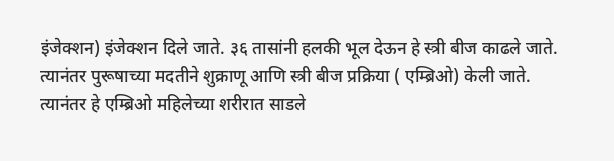इंजेक्शन) इंजेक्शन दिले जाते. ३६ तासांनी हलकी भूल देऊन हे स्त्री बीज काढले जाते. त्यानंतर पुरूषाच्या मदतीने शुक्राणू आणि स्त्री बीज प्रक्रिया ( एम्ब्रिओ) केली जाते. त्यानंतर हे एम्ब्रिओ महिलेच्या शरीरात साडले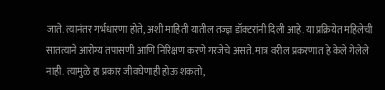जाते. त्यानंतर गर्भधारणा होते, अशी माहिती यातील तज्ज्ञ डॉक्टरांनी दिली आहे. या प्रक्रियेत महिलेची सातत्याने आरोग्य तपासणी आणि निरिक्षण करणे गरजेचे असते. मात्र वरील प्रकरणात हे केले गेलेले नाही. त्यामुळे हा प्रकार जीवघेणाही होऊ शकतो,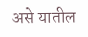असे यातील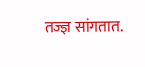तज्ज्ञ सांगतात.